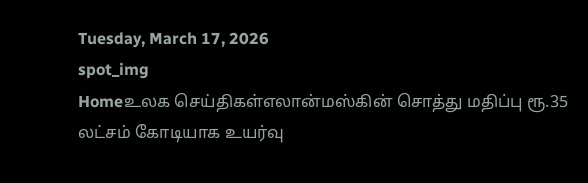Tuesday, March 17, 2026
spot_img
Homeஉலக செய்திகள்எலான்மஸ்கின் சொத்து மதிப்பு ரூ.35 லட்சம் கோடியாக உயர்வு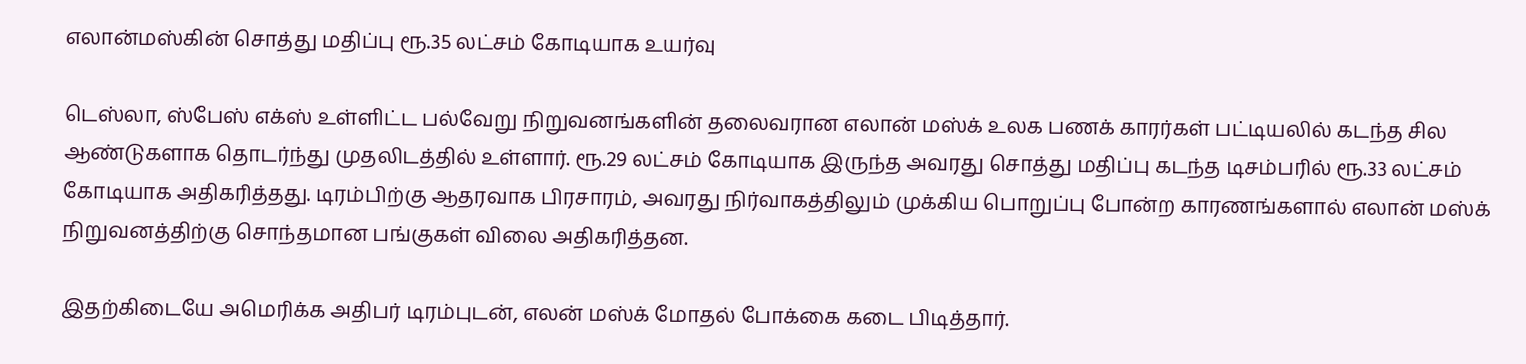எலான்மஸ்கின் சொத்து மதிப்பு ரூ.35 லட்சம் கோடியாக உயர்வு

டெஸ்லா, ஸ்பேஸ் எக்ஸ் உள்ளிட்ட பல்வேறு நிறுவனங்களின் தலைவரான எலான் மஸ்க் உலக பணக் காரர்கள் பட்டியலில் கடந்த சில ஆண்டுகளாக தொடர்ந்து முதலிடத்தில் உள்ளார். ரூ.29 லட்சம் கோடியாக இருந்த அவரது சொத்து மதிப்பு கடந்த டிசம்பரில் ரூ.33 லட்சம் கோடியாக அதிகரித்தது. டிரம்பிற்கு ஆதரவாக பிரசாரம், அவரது நிர்வாகத்திலும் முக்கிய பொறுப்பு போன்ற காரணங்களால் எலான் மஸ்க் நிறுவனத்திற்கு சொந்தமான பங்குகள் விலை அதிகரித்தன.

இதற்கிடையே அமெரிக்க அதிபர் டிரம்புடன், எலன் மஸ்க் மோதல் போக்கை கடை பிடித்தார்.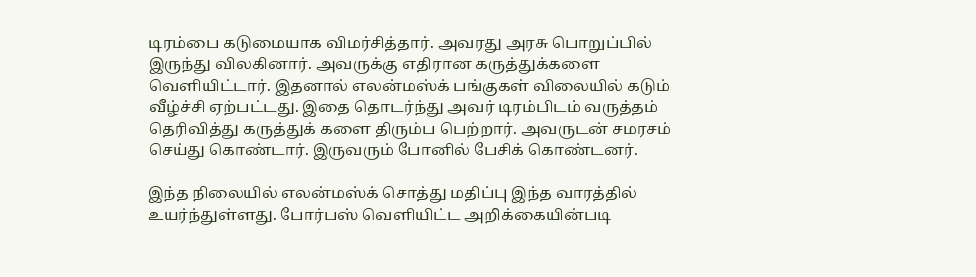டிரம்பை கடுமையாக விமர்சித்தார். அவரது அரசு பொறுப்பில் இருந்து விலகினார். அவருக்கு எதிரான கருத்துக்களை வெளியிட்டார். இதனால் எலன்மஸ்க் பங்குகள் விலையில் கடும் வீழ்ச்சி ஏற்பட்டது. இதை தொடர்ந்து அவர் டிரம்பிடம் வருத்தம் தெரிவித்து கருத்துக் களை திரும்ப பெற்றார். அவருடன் சமரசம் செய்து கொண்டார். இருவரும் போனில் பேசிக் கொண்டனர்.

இந்த நிலையில் எலன்மஸ்க் சொத்து மதிப்பு இந்த வாரத்தில் உயர்ந்துள்ளது. போர்பஸ் வெளியிட்ட அறிக்கையின்படி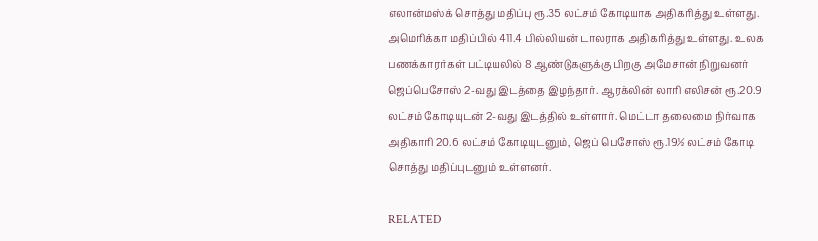எலான்மஸ்க் சொத்து மதிப்பு ரூ.35 லட்சம் கோடியாக அதிகரித்து உள்ளது. அமெரிக்கா மதிப்பில் 411.4 பில்லியன் டாலராக அதிகரித்து உள்ளது. உலக பணக்காரர்கள் பட்டியலில் 8 ஆண்டுகளுக்கு பிறகு அமேசான் நிறுவனர் ஜெப்பெசோஸ் 2-வது இடத்தை இழந்தார். ஆரக்லின் லாரி எலிசன் ரூ.20.9 லட்சம் கோடியுடன் 2-வது இடத்தில் உள்ளார். மெட்டா தலைமை நிர்வாக அதிகாரி 20.6 லட்சம் கோடியுடனும், ஜெப் பெசோஸ் ரூ.19½ லட்சம் கோடி சொத்து மதிப்புடனும் உள்ளனர்.

RELATED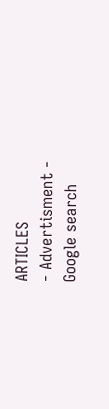ARTICLES
- Advertisment -
Google search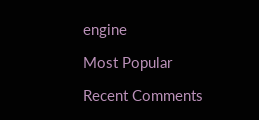engine

Most Popular

Recent Comments